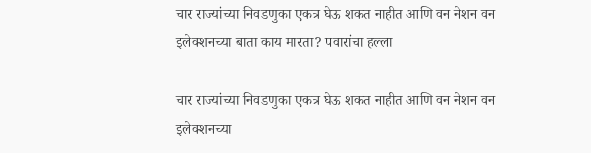चार राज्यांच्या निवडणुका एकत्र घेऊ शकत नाहीत आणि वन नेशन वन इलेक्शनच्या बाता काय मारता? पवारांचा हल्ला

चार राज्यांच्या निवडणुका एकत्र घेऊ शकत नाहीत आणि वन नेशन वन इलेक्शनच्या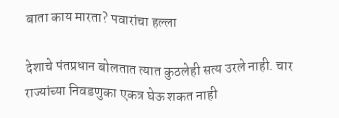बाता काय मारता? पवारांचा हल्ला

देशाचे पंतप्रधान बोलतात त्यात कुठलेही सत्य उरले नाही. चार राज्यांच्या निवडणुका एकत्र घेऊ शकत नाही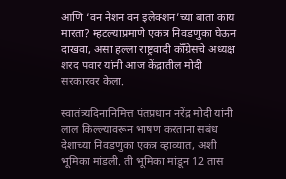आणि ‘वन नेशन वन इलेक्शन’च्या बाता काय मारता? म्हटल्याप्रमाणे एकत्र निवडणुका घेऊन दाखवा, असा हल्ला राष्ट्रवादी कॉँग्रेसचे अध्यक्ष शरद पवार यांनी आज केंद्रातील मोदी सरकारवर केला.

स्वातंत्र्यदिनानिमित्त पंतप्रधान नरेंद्र मोदी यांनी लाल किल्ल्यावरून भाषण करताना सबंध देशाच्या निवडणुका एकत्र व्हाव्यात, अशी भूमिका मांडली. ती भूमिका मांडून 12 तास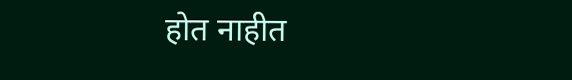होत नाहीत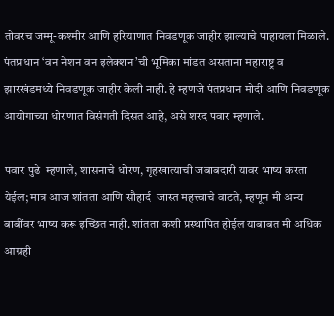तोवरच जम्मू-कश्मीर आणि हरियाणात निवडणूक जाहीर झाल्याचे पाहायला मिळाले. पंतप्रधान ‘वन नेशन वन इलेक्शन’ची भूमिका मांडत असताना महाराष्ट्र व झारखंडमध्ये निवडणूक जाहीर केली नाही. हे म्हणजे पंतप्रधान मोदी आणि निवडणूक आयोगाच्या धोरणात विसंगती दिसत आहे, असे शरद पवार म्हणाले.

पवार पुढे  म्हणाले, शासनाचे धोरण, गृहखात्याची जबाबदारी यावर भाष्य करता येईल; मात्र आज शांतता आणि सौहार्द  जास्त महत्त्वाचे वाटते, म्हणून मी अन्य बाबींवर भाष्य करू इच्छित नाही. शांतता कशी प्रस्थापित होईल याबाबत मी अधिक आग्रही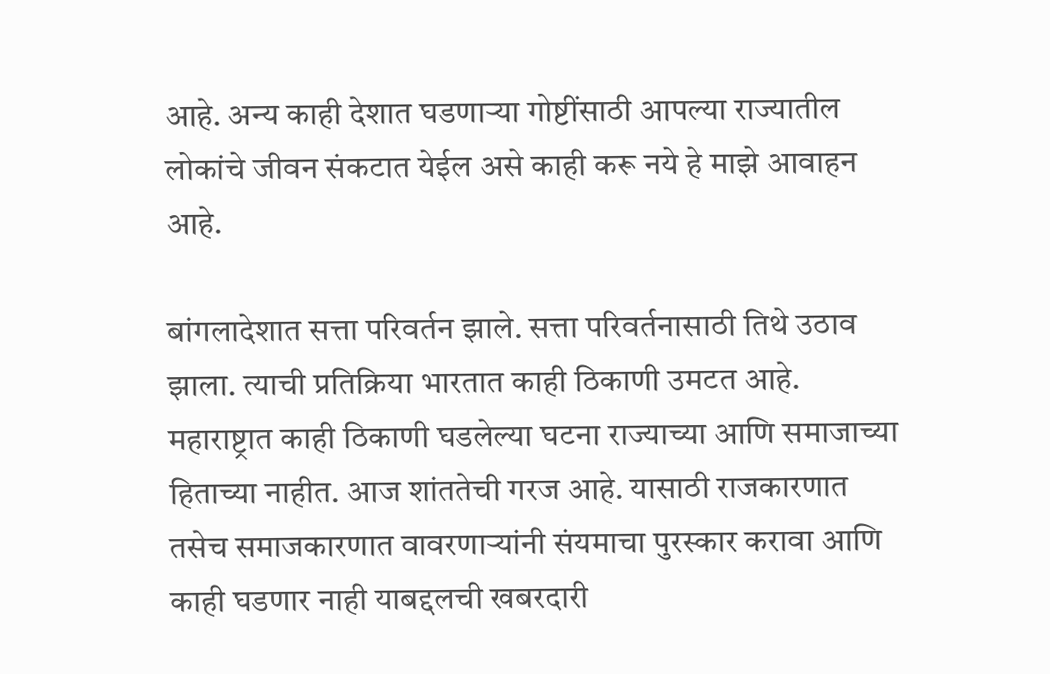आहे. अन्य काही देशात घडणाऱ्या गोष्टींसाठी आपल्या राज्यातील लोकांचे जीवन संकटात येईल असे काही करू नये हे माझे आवाहन आहे.

बांगलादेशात सत्ता परिवर्तन झाले. सत्ता परिवर्तनासाठी तिथे उठाव झाला. त्याची प्रतिक्रिया भारतात काही ठिकाणी उमटत आहे. महाराष्ट्रात काही ठिकाणी घडलेल्या घटना राज्याच्या आणि समाजाच्या हिताच्या नाहीत. आज शांततेची गरज आहे. यासाठी राजकारणात तसेच समाजकारणात वावरणाऱ्यांनी संयमाचा पुरस्कार करावा आणि काही घडणार नाही याबद्दलची खबरदारी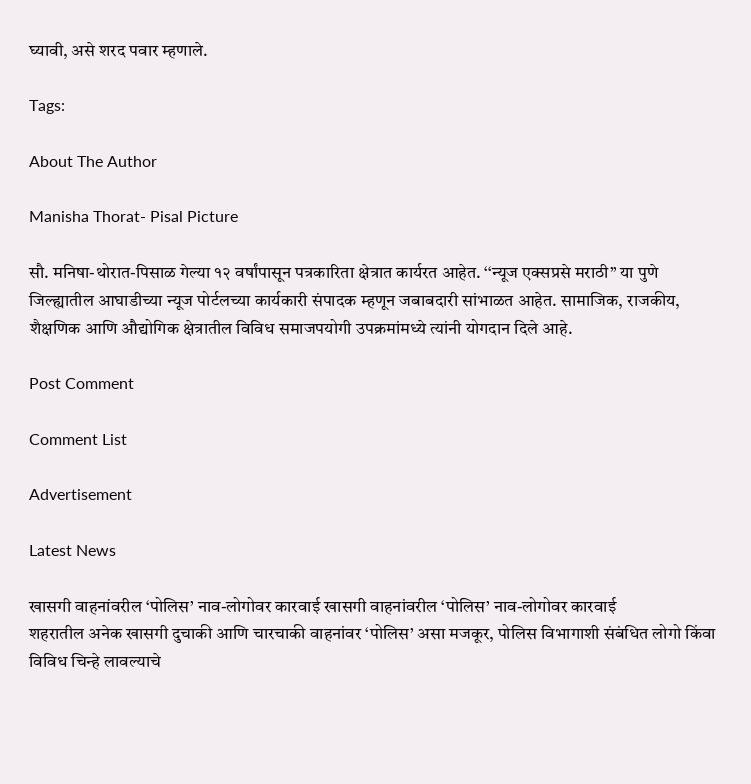घ्यावी, असे शरद पवार म्हणाले.

Tags:

About The Author

Manisha Thorat- Pisal Picture

सौ. मनिषा-थोरात-पिसाळ गेल्या १२ वर्षांपासून पत्रकारिता क्षेत्रात कार्यरत आहेत. ‘‘न्यूज एक्सप्रसे मराठी’’ या पुणे जिल्ह्यातील आघाडीच्या न्यूज पोर्टलच्या कार्यकारी संपादक म्हणून जबाबदारी सांभाळत आहेत. सामाजिक, राजकीय, शैक्षणिक आणि औद्योगिक क्षेत्रातील विविध समाजपयोगी उपक्रमांमध्ये त्यांनी योगदान दिले आहे.

Post Comment

Comment List

Advertisement

Latest News

खासगी वाहनांवरील ‘पोलिस’ नाव-लोगोवर कारवाई खासगी वाहनांवरील ‘पोलिस’ नाव-लोगोवर कारवाई
शहरातील अनेक खासगी दुचाकी आणि चारचाकी वाहनांवर ‘पोलिस’ असा मजकूर, पोलिस विभागाशी संबंधित लोगो किंवा विविध चिन्हे लावल्याचे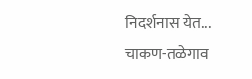निदर्शनास येत...
चाकण-तळेगाव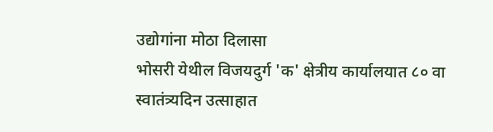उद्योगांना मोठा दिलासा
भोसरी येथील विजयदुर्ग 'क' क्षेत्रीय कार्यालयात ८० वा स्वातंत्र्यदिन उत्साहात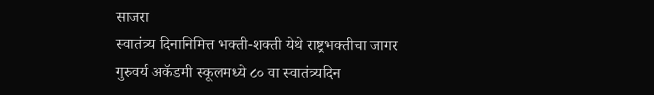साजरा
स्वातंत्र्य दिनानिमित्त भक्ती-शक्ती येथे राष्ट्रभक्तीचा जागर
गुरुवर्य अकॅडमी स्कूलमध्ये ८० वा स्वातंत्र्यदिन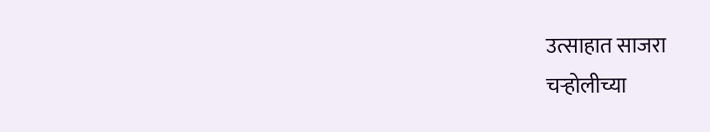उत्साहात साजरा
चऱ्होलीच्या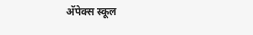अ‍ॅपेक्स स्कूल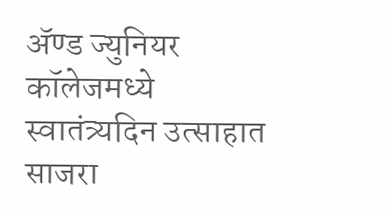अ‍ॅण्ड ज्युनियर कॉलेजमध्ये स्वातंत्र्यदिन उत्साहात साजरा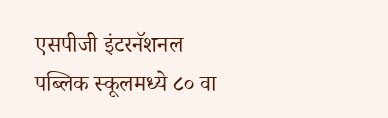एसपीजी इंटरनॅशनल पब्लिक स्कूलमध्ये ८० वा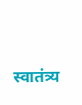स्वातंत्र्य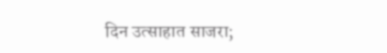दिन उत्साहात साजरा;